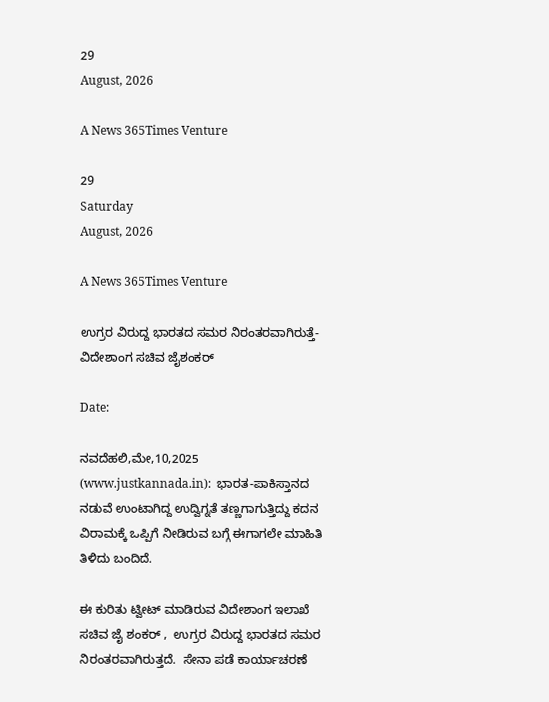29
August, 2026

A News 365Times Venture

29
Saturday
August, 2026

A News 365Times Venture

ಉಗ್ರರ ವಿರುದ್ದ ಭಾರತದ ಸಮರ ನಿರಂತರವಾಗಿರುತ್ತೆ- ವಿದೇಶಾಂಗ ಸಚಿವ ಜೈಶಂಕರ್

Date:

ನವದೆಹಲಿ,ಮೇ,10,2025 (www.justkannada.in):  ಭಾರತ-ಪಾಕಿಸ್ತಾನದ ನಡುವೆ ಉಂಟಾಗಿದ್ದ ಉದ್ವಿಗ್ನತೆ ತಣ್ಣಗಾಗುತ್ತಿದ್ದು ಕದನ ವಿರಾಮಕ್ಕೆ ಒಪ್ಪಿಗೆ ನೀಡಿರುವ ಬಗ್ಗೆ ಈಗಾಗಲೇ ಮಾಹಿತಿ ತಿಳಿದು ಬಂದಿದೆ.

ಈ ಕುರಿತು ಟ್ವೀಟ್ ಮಾಡಿರುವ ವಿದೇಶಾಂಗ ಇಲಾಖೆ ಸಚಿವ ಜೈ ಶಂಕರ್ ,  ಉಗ್ರರ ವಿರುದ್ದ ಭಾರತದ ಸಮರ ನಿರಂತರವಾಗಿರುತ್ತದೆ.  ಸೇನಾ ಪಡೆ ಕಾರ್ಯಾಚರಣೆ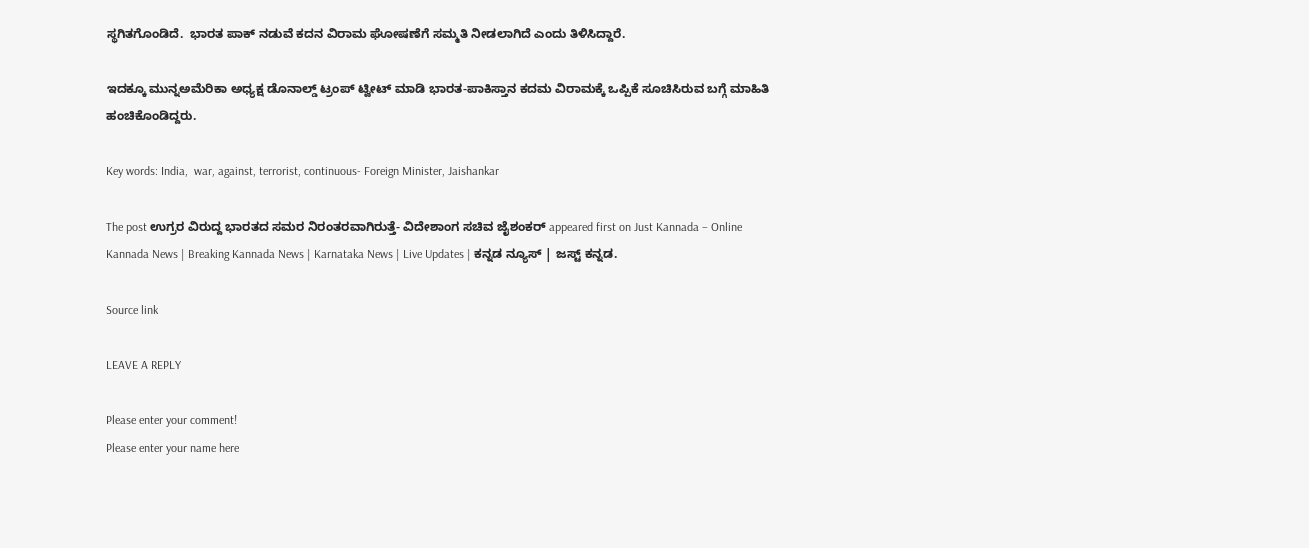ಸ್ಥಗಿತಗೊಂಡಿದೆ.  ಭಾರತ ಪಾಕ್ ನಡುವೆ ಕದನ ವಿರಾಮ ಘೋಷಣೆಗೆ ಸಮ್ಮತಿ ನೀಡಲಾಗಿದೆ ಎಂದು ತಿಳಿಸಿದ್ದಾರೆ.

ಇದಕ್ಕೂ ಮುನ್ನಅಮೆರಿಕಾ ಅಧ್ಯಕ್ಷ ಡೊನಾಲ್ಡ್ ಟ್ರಂಪ್ ಟ್ವೀಟ್ ಮಾಡಿ ಭಾರತ-ಪಾಕಿಸ್ತಾನ ಕದಮ ವಿರಾಮಕ್ಕೆ ಒಪ್ಪಿಕೆ ಸೂಚಿಸಿರುವ ಬಗ್ಗೆ ಮಾಹಿತಿ ಹಂಚಿಕೊಂಡಿದ್ದರು.

Key words: India,  war, against, terrorist, continuous- Foreign Minister, Jaishankar

The post ಉಗ್ರರ ವಿರುದ್ದ ಭಾರತದ ಸಮರ ನಿರಂತರವಾಗಿರುತ್ತೆ- ವಿದೇಶಾಂಗ ಸಚಿವ ಜೈಶಂಕರ್ appeared first on Just Kannada – Online Kannada News | Breaking Kannada News | Karnataka News | Live Updates | ಕನ್ನಡ ನ್ಯೂಸ್ | ಜಸ್ಟ್ ಕನ್ನಡ.

Source link

LEAVE A REPLY

Please enter your comment!
Please enter your name here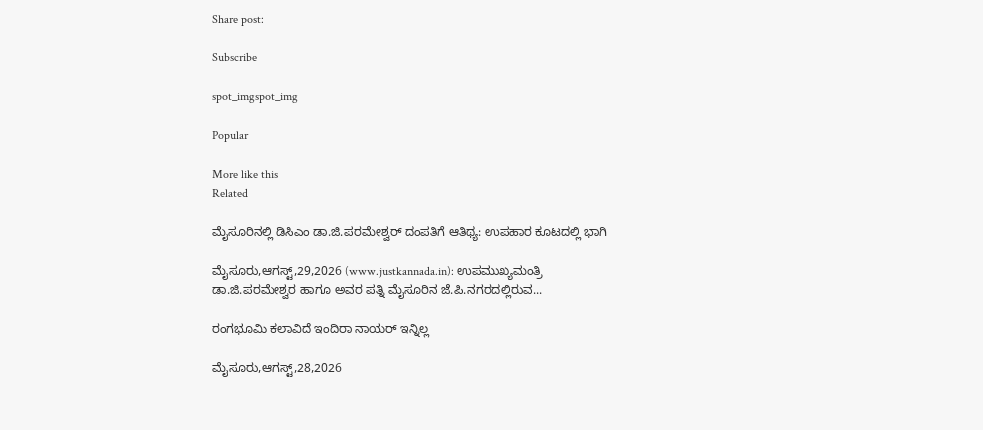Share post:

Subscribe

spot_imgspot_img

Popular

More like this
Related

ಮೈಸೂರಿನಲ್ಲಿ ಡಿಸಿಎಂ ಡಾ.ಜಿ.ಪರಮೇಶ್ವರ್ ದಂಪತಿಗೆ ಆತಿಥ್ಯ: ಉಪಹಾರ ಕೂಟದಲ್ಲಿ ಭಾಗಿ

ಮೈಸೂರು,ಆಗಸ್ಟ್,29,2026 (www.justkannada.in): ಉಪಮುಖ್ಯಮಂತ್ರಿ ಡಾ.ಜಿ.ಪರಮೇಶ್ವರ ಹಾಗೂ ಅವರ ಪತ್ನಿ ಮೈಸೂರಿನ ಜೆ.ಪಿ.ನಗರದಲ್ಲಿರುವ...

ರಂಗಭೂಮಿ ಕಲಾವಿದೆ ಇಂದಿರಾ ನಾಯರ್ ಇನ್ನಿಲ್ಲ

ಮೈಸೂರು,ಆಗಸ್ಟ್,28,2026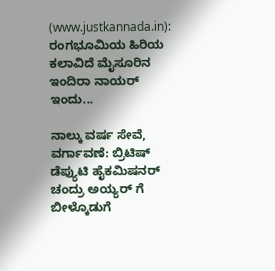(www.justkannada.in): ರಂಗಭೂಮಿಯ ಹಿರಿಯ ಕಲಾವಿದೆ ಮೈಸೂರಿನ ಇಂದಿರಾ ನಾಯರ್ ಇಂದು...

ನಾಲ್ಕು ವರ್ಷ ಸೇವೆ, ವರ್ಗಾವಣೆ: ಬ್ರಿಟಿಷ್ ಡೆಪ್ಯುಟಿ ಹೈಕಮಿಷನರ್ ಚಂದ್ರು ಅಯ್ಯರ್ ಗೆ ಬೀಳ್ಕೊಡುಗೆ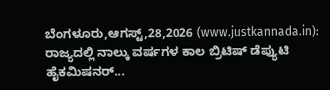ಬೆಂಗಳೂರು,ಆಗಸ್ಟ್,28,2026 (www.justkannada.in):  ರಾಜ್ಯದಲ್ಲಿ ನಾಲ್ಕು ವರ್ಷಗಳ‌ ಕಾಲ ಬ್ರಿಟಿಷ್ ಡೆಪ್ಯುಟಿ ಹೈಕಮಿಷನರ್...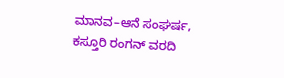ಮಾನವ–ಆನೆ ಸಂಘರ್ಷ, ಕಸ್ತೂರಿ ರಂಗನ್ ವರದಿ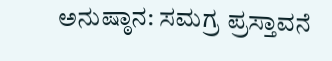ಅನುಷ್ಠಾನ: ಸಮಗ್ರ ಪ್ರಸ್ತಾವನೆ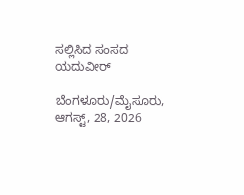ಸಲ್ಲಿಸಿದ ಸಂಸದ ಯದುವೀರ್

ಬೆಂಗಳೂರು/ಮೈಸೂರು, ಆಗಸ್ಟ್, 28, 2026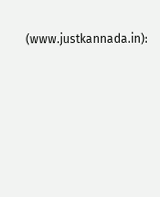(www.justkannada.in):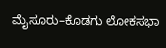ಮೈಸೂರು–ಕೊಡಗು ಲೋಕಸಭಾ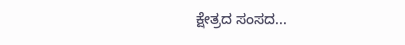ಕ್ಷೇತ್ರದ ಸಂಸದ...